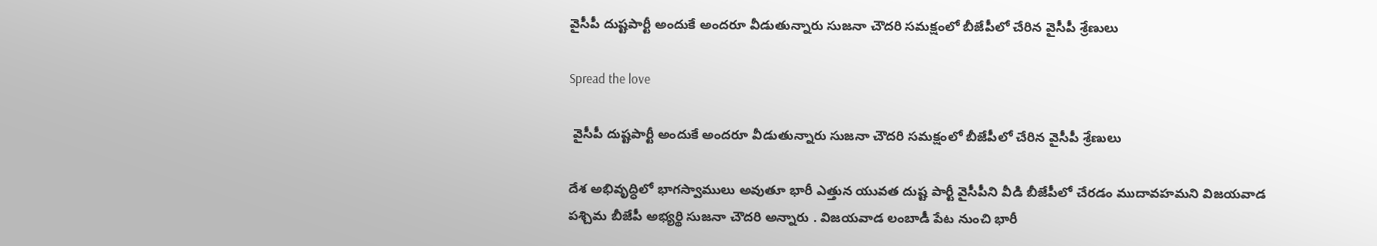వైసీపీ దుష్టపార్టీ అందుకే అందరూ వీడుతున్నారు సుజనా చౌదరి సమక్షంలో బీజేపీలో చేరిన వైసీపీ శ్రేణులు

Spread the love

 వైసీపీ దుష్టపార్టీ అందుకే అందరూ వీడుతున్నారు సుజనా చౌదరి సమక్షంలో బీజేపీలో చేరిన వైసీపీ శ్రేణులు

దేశ అభివృద్ధిలో భాగస్వాములు అవుతూ భారీ ఎత్తున యువత దుష్ట పార్టీ వైసీపీని వీడి బీజేపీలో చేరడం ముదావహమని విజయవాడ పశ్చిమ బీజేపీ అభ్యర్థి సుజనా చౌదరి అన్నారు . విజయవాడ లంబాడీ పేట నుంచి భారీ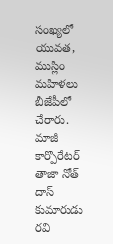సంఖ్యలో యువత, ముస్లిం మహిళలు బీజేపీలో చేరారు. మాజీ కార్పొరేటర్ తాజా నోత్ దాస్ కుమారుడు రవి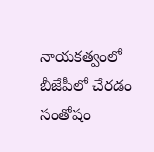నాయకత్వంలో బీజేపీలో చేరడం సంతోషం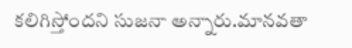కలిగిస్తోందని సుజనా అన్నారు.మానవతా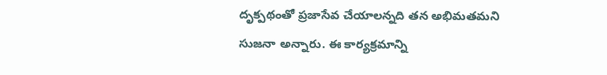దృక్పథంతో ప్రజాసేవ చేయాలన్నది తన అభిమతమని సుజనా అన్నారు. ఈ కార్యక్రమాన్ని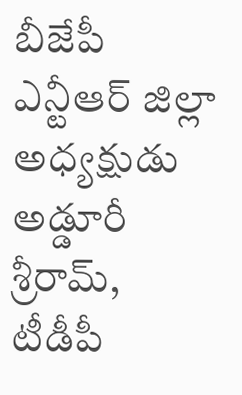బీజేపీ ఎన్టీఆర్ జిల్లా అధ్యక్షుడు అడ్డూరీ శ్రీరామ్, టీడీపీ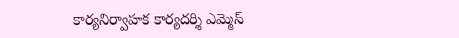కార్యనిర్వాహక కార్యదర్శి ఎమ్మెస్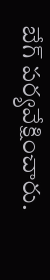బేగ్ పర్యవేక్షించారు.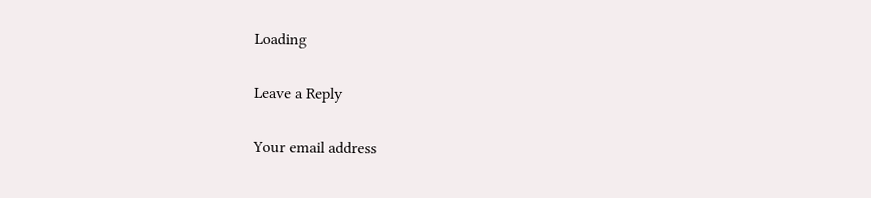Loading

Leave a Reply

Your email address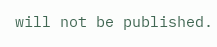will not be published.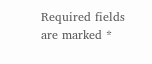Required fields are marked *